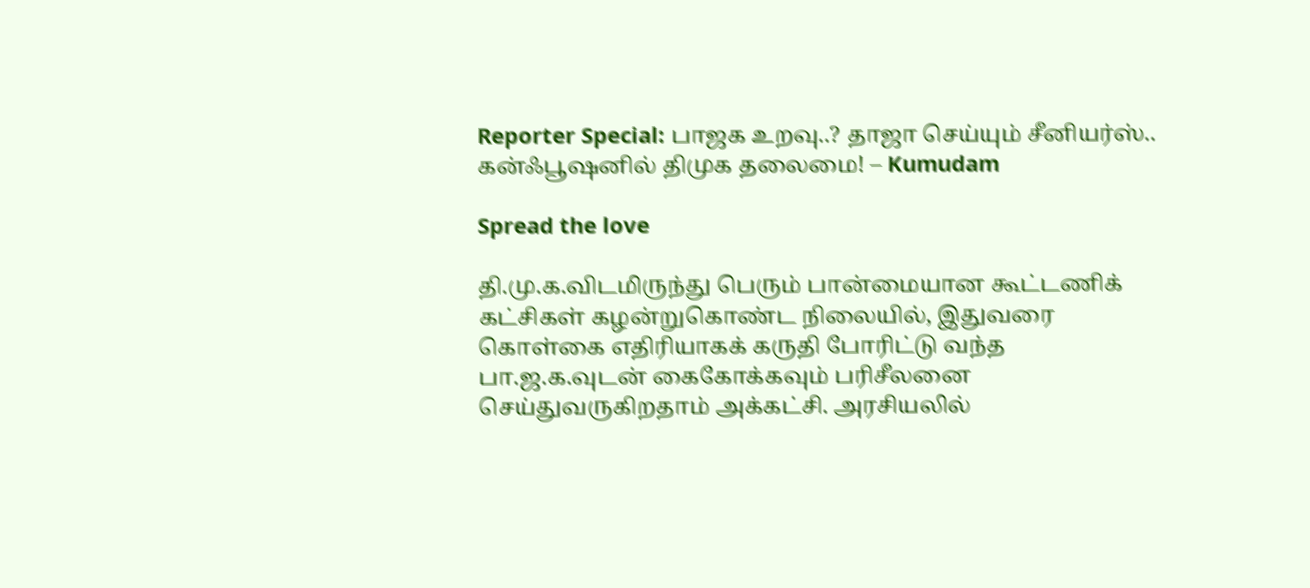Reporter Special: பாஜக உறவு..? தாஜா செய்யும் சீனியர்ஸ்.. கன்ஃபூஷனில் திமுக தலைமை! – Kumudam

Spread the love

தி.மு.க.விடமிருந்து பெரும் பான்மையான கூட்டணிக் கட்சிகள் கழன்றுகொண்ட நிலையில், இதுவரை கொள்கை எதிரியாகக் கருதி போரிட்டு வந்த பா.ஜ.க.வுடன் கைகோக்கவும் பரிசீலனை செய்துவருகிறதாம் அக்கட்சி. அரசியலில்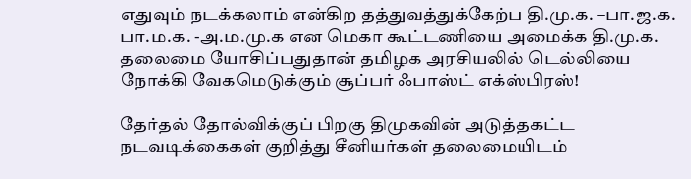எதுவும் நடக்கலாம் என்கிற தத்துவத்துக்கேற்ப தி.மு.க. –பா.ஜ.க. பா.ம.க. -அ.ம.மு.க என மெகா கூட்டணியை அமைக்க தி.மு.க. தலைமை யோசிப்பதுதான் தமிழக அரசியலில் டெல்லியை நோக்கி வேகமெடுக்கும் சூப்பர் ஃபாஸ்ட் எக்ஸ்பிரஸ்!

தேர்தல் தோல்விக்குப் பிறகு திமுகவின் அடுத்தகட்ட நடவடிக்கைகள் குறித்து சீனியர்கள் தலைமையிடம்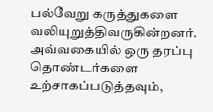பல்வேறு கருத்துகளை வலியுறுத்திவருகின்றனர். அவ்வகையில் ஒரு தரப்பு தொண்டர்களை உற்சாகப்படுத்தவும்,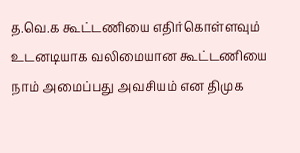த.வெ.க கூட்டணியை எதிர்கொள்ளவும் உடனடியாக வலிமையான கூட்டணியை நாம் அமைப்பது அவசியம் என திமுக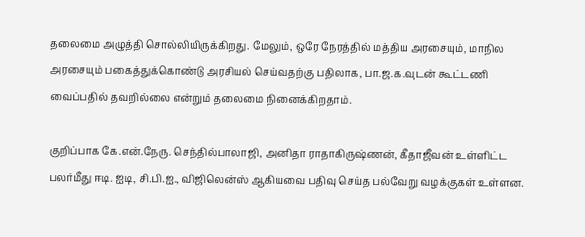தலைமை அழுத்தி சொல்லியிருக்கிறது. மேலும், ஒரே நேரத்தில் மத்திய அரசையும், மாநில அரசையும் பகைத்துக்கொண்டு அரசியல் செய்வதற்கு பதிலாக, பா.ஜ.க.வுடன் கூட்டணி வைப்பதில் தவறில்லை என்றும் தலைமை நினைக்கிறதாம்.

குறிப்பாக கே.என்.நேரு. செந்தில்பாலாஜி, அனிதா ராதாகிருஷ்ணன், கீதாஜீவன் உள்ளிட்ட பலர்மீது ஈடி. ஐடி, சி.பி.ஐ., விஜிலென்ஸ் ஆகியவை பதிவு செய்த பல்வேறு வழக்குகள் உள்ளன.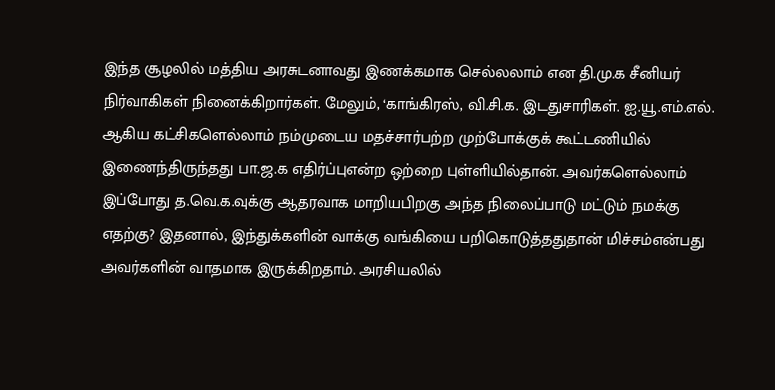இந்த சூழலில் மத்திய அரசுடனாவது இணக்கமாக செல்லலாம் என தி.மு.க சீனியர் நிர்வாகிகள் நினைக்கிறார்கள். மேலும், ‘காங்கிரஸ், வி.சி.க. இடதுசாரிகள். ஐ.யூ.எம்.எல். ஆகிய கட்சிகளெல்லாம் நம்முடைய மதச்சார்பற்ற முற்போக்குக் கூட்டணியில் இணைந்திருந்தது பா.ஜ.க எதிர்ப்புஎன்ற ஒற்றை புள்ளியில்தான். அவர்களெல்லாம் இப்போது த.வெ.க.வுக்கு ஆதரவாக மாறியபிறகு அந்த நிலைப்பாடு மட்டும் நமக்கு எதற்கு? இதனால், இந்துக்களின் வாக்கு வங்கியை பறிகொடுத்ததுதான் மிச்சம்என்பது அவர்களின் வாதமாக இருக்கிறதாம். அரசியலில்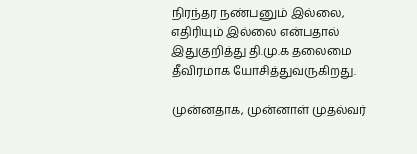நிரந்தர நண்பனும் இல்லை, எதிரியும் இல்லை என்பதால் இதுகுறித்து தி.மு.க தலைமை தீவிரமாக யோசித்துவருகிறது.

முன்னதாக, முன்னாள் முதல்வர்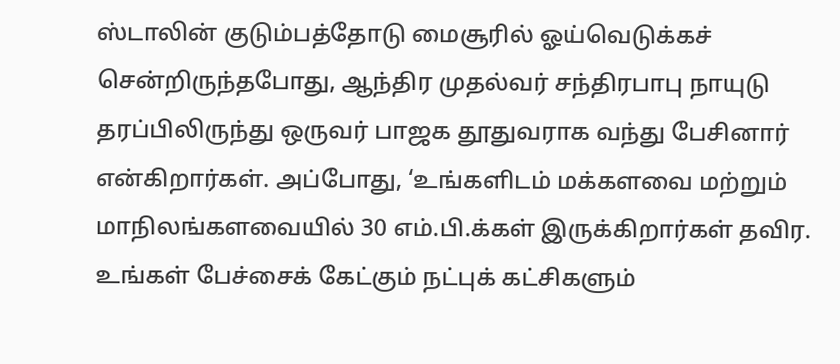ஸ்டாலின் குடும்பத்தோடு மைசூரில் ஓய்வெடுக்கச் சென்றிருந்தபோது, ஆந்திர முதல்வர் சந்திரபாபு நாயுடு தரப்பிலிருந்து ஒருவர் பாஜக தூதுவராக வந்து பேசினார் என்கிறார்கள். அப்போது, ‘உங்களிடம் மக்களவை மற்றும் மாநிலங்களவையில் 30 எம்.பி.க்கள் இருக்கிறார்கள் தவிர. உங்கள் பேச்சைக் கேட்கும் நட்புக் கட்சிகளும்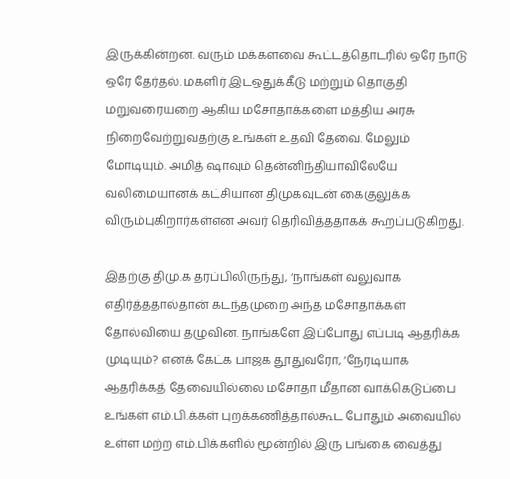இருக்கின்றன. வரும் மக்களவை கூட்டத்தொடரில் ஒரே நாடு ஒரே தேர்தல். மகளிர் இடஒதுக்கீடு மற்றும் தொகுதி மறுவரையறை ஆகிய மசோதாக்களை மத்திய அரசு நிறைவேற்றுவதற்கு உங்கள் உதவி தேவை. மேலும் மோடியும். அமித் ஷாவும் தென்னிந்தியாவிலேயே வலிமையானக் கட்சியான திமுகவுடன் கைகுலுக்க விரும்புகிறார்கள்என அவர் தெரிவித்ததாகக் கூறப்படுகிறது.

இதற்கு திமு.க தரப்பிலிருந்து, ‘நாங்கள் வலுவாக எதிர்த்ததால்தான் கடந்தமுறை அந்த மசோதாக்கள் தோல்வியை தழுவின. நாங்களே இப்போது எப்படி ஆதரிக்க முடியும்? எனக் கேட்க பாஜக தூதுவரோ, ‘நேரடியாக ஆதரிக்கத் தேவையில்லை மசோதா மீதான வாக்கெடுப்பை உங்கள் எம்.பி.க்கள் புறக்கணித்தால்கூட போதும் அவையில் உள்ள மற்ற எம்.பிக்களில் மூன்றில் இரு பங்கை வைத்து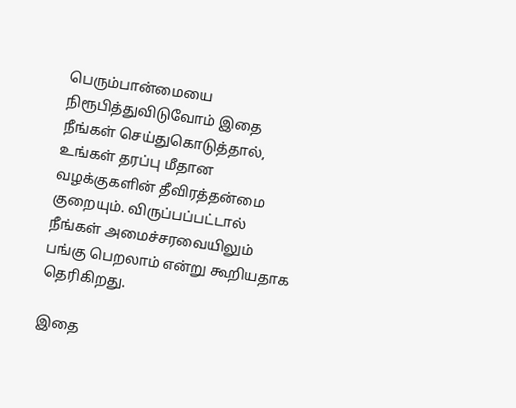பெரும்பான்மையை நிரூபித்துவிடுவோம் இதை நீங்கள் செய்துகொடுத்தால், உங்கள் தரப்பு மீதான வழக்குகளின் தீவிரத்தன்மை குறையும். விருப்பப்பட்டால் நீங்கள் அமைச்சரவையிலும் பங்கு பெறலாம் என்று கூறியதாக தெரிகிறது.

இதை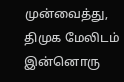முன்வைத்து, திமுக மேலிடம் இன்னொரு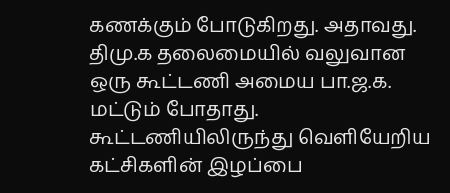கணக்கும் போடுகிறது. அதாவது. திமு.க தலைமையில் வலுவான ஒரு கூட்டணி அமைய பா.ஜ.க. மட்டும் போதாது. கூட்டணியிலிருந்து வெளியேறிய கட்சிகளின் இழப்பை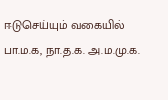ஈடுசெய்யும் வகையில் பா.ம.க, நா.த.க. அ.ம.மு.க.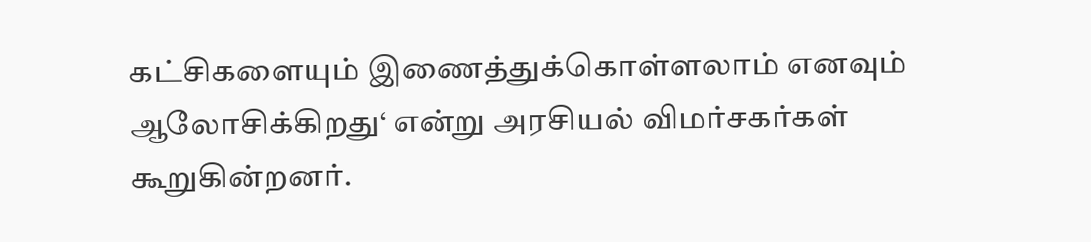கட்சிகளையும் இணைத்துக்கொள்ளலாம் எனவும் ஆலோசிக்கிறது‘ என்று அரசியல் விமர்சகர்கள் கூறுகின்றனர்.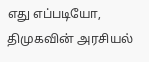எது எப்படியோ, திமுகவின் அரசியல்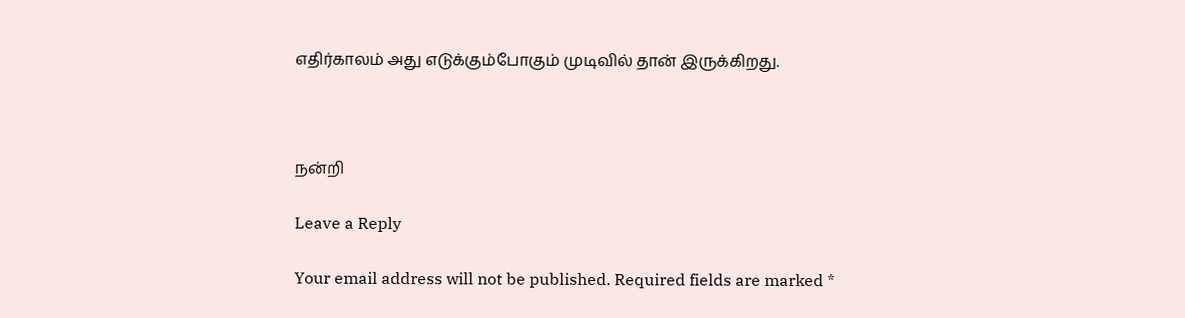எதிர்காலம் அது எடுக்கும்போகும் முடிவில் தான் இருக்கிறது.



நன்றி

Leave a Reply

Your email address will not be published. Required fields are marked *